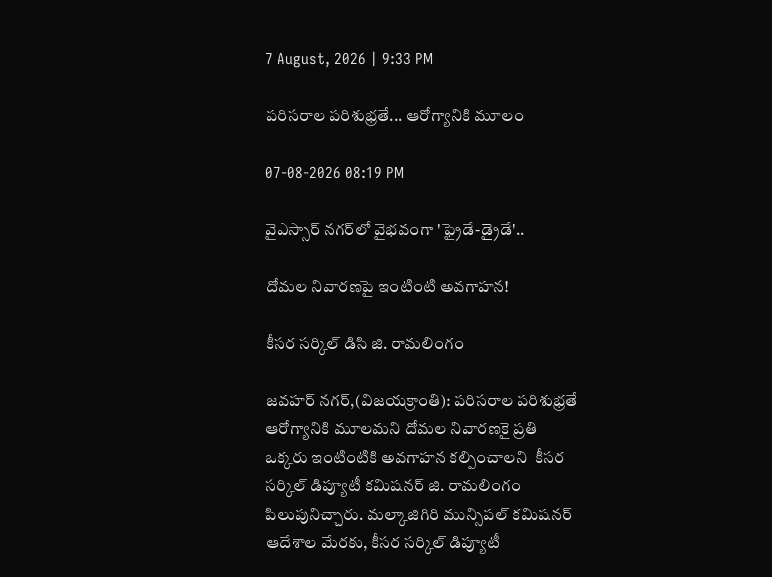7 August, 2026 | 9:33 PM

పరిసరాల పరిశుభ్రతే... ఆరోగ్యానికి మూలం

07-08-2026 08:19 PM

వైఎస్సార్ నగర్‌లో వైభవంగా 'ఫ్రైడే-డ్రైడే'..

దోమల నివారణపై ఇంటింటి అవగాహన!

కీసర సర్కిల్ డిసి జి. రామలింగం

జవహర్ నగర్,(విజయక్రాంతి): పరిసరాల పరిశుభ్రతే ఆరోగ్యానికి మూలమని దోమల నివారణకై ప్రతి ఒక్కరు ఇంటింటికి అవగాహన కల్పించాలని  కీసర సర్కిల్ డిప్యూటీ కమిషనర్ జి. రామలింగం పిలుపునిచ్చారు. మల్కాజిగిరి మున్సిపల్ కమిషనర్ ఆదేశాల మేరకు, కీసర సర్కిల్ డిప్యూటీ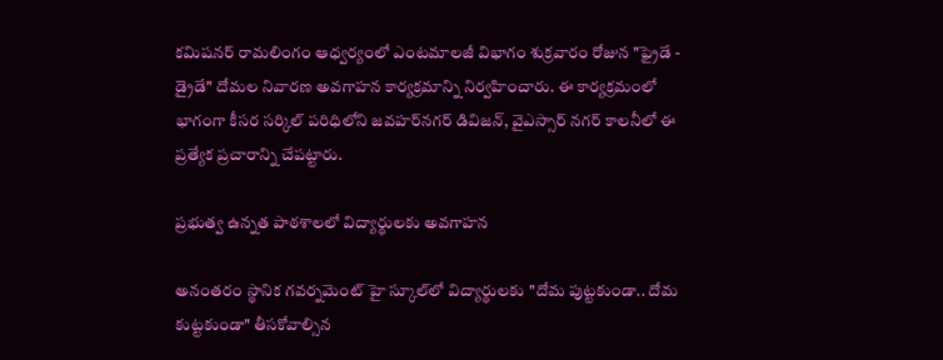కమిషనర్ రామలింగం ఆధ్వర్యంలో ఎంటమాలజీ విభాగం శుక్రవారం రోజున "ఫ్రైడే - డ్రైడే" దోమల నివారణ అవగాహన కార్యక్రమాన్ని నిర్వహించారు. ఈ కార్యక్రమంలో భాగంగా కీసర సర్కిల్ పరిధిలోని జవహర్‌నగర్ డివిజన్, వైఎస్సార్ నగర్ కాలనీలో ఈ ప్రత్యేక ప్రచారాన్ని చేపట్టారు.

ప్రభుత్వ ఉన్నత పాఠశాలలో విద్యార్థులకు అవగాహన

అనంతరం స్థానిక గవర్నమెంట్ హై స్కూల్‌లో విద్యార్థులకు "దోమ పుట్టకుండా.. దోమ కుట్టకుండా" తీసకోవాల్సిన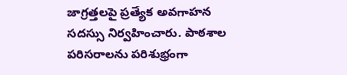జాగ్రత్తలపై ప్రత్యేక అవగాహన సదస్సు నిర్వహించారు. పాఠశాల పరిసరాలను పరిశుభ్రంగా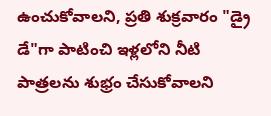ఉంచుకోవాలని, ప్రతి శుక్రవారం "డ్రై డే"గా పాటించి ఇళ్లలోని నీటి పాత్రలను శుభ్రం చేసుకోవాలని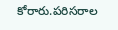కోరారు.పరిసరాల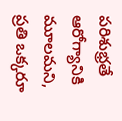పరిశుభ్రతే ఆరోగ్యానికి మూలమని, ప్రతి ఒక్కరూ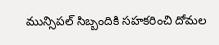మున్సిపల్ సిబ్బందికి సహకరించి దోమల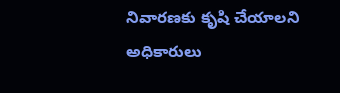నివారణకు కృషి చేయాలని అధికారులు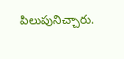పిలుపునిచ్చారు.